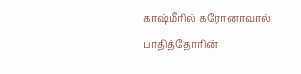காஷ்மீரில் கரோனாவால் பாதித்தோரின்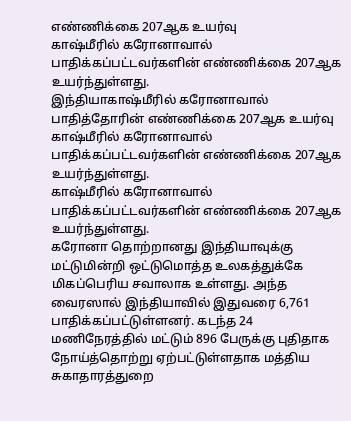எண்ணிக்கை 207ஆக உயர்வு
காஷ்மீரில் கரோனாவால் பாதிக்கப்பட்டவர்களின் எண்ணிக்கை 207ஆக உயர்ந்துள்ளது.
இந்தியாகாஷ்மீரில் கரோனாவால் பாதித்தோரின் எண்ணிக்கை 207ஆக உயர்வு
காஷ்மீரில் கரோனாவால் பாதிக்கப்பட்டவர்களின் எண்ணிக்கை 207ஆக உயர்ந்துள்ளது.
காஷ்மீரில் கரோனாவால் பாதிக்கப்பட்டவர்களின் எண்ணிக்கை 207ஆக உயர்ந்துள்ளது.
கரோனா தொற்றானது இந்தியாவுக்கு மட்டுமின்றி ஒட்டுமொத்த உலகத்துக்கே மிகப்பெரிய சவாலாக உள்ளது. அந்த வைரஸால் இந்தியாவில் இதுவரை 6,761 பாதிக்கப்பட்டுள்ளனர். கடந்த 24 மணிநேரத்தில் மட்டும் 896 பேருக்கு புதிதாக நோய்த்தொற்று ஏற்பட்டுள்ளதாக மத்திய சுகாதாரத்துறை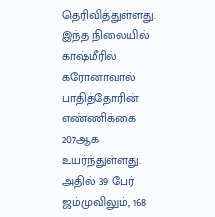தெரிவித்துள்ளது.
இந்த நிலையில் காஷ்மீரில் கரோனாவால் பாதித்தோரின் எண்ணிக்கை 207ஆக உயர்ந்துள்ளது. அதில் 39 பேர் ஜம்முவிலும், 168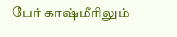பேர் காஷ்மீரிலும்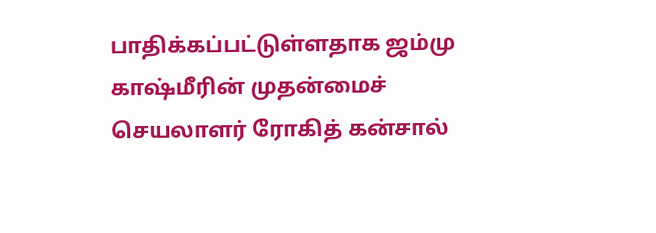பாதிக்கப்பட்டுள்ளதாக ஜம்மு காஷ்மீரின் முதன்மைச் செயலாளர் ரோகித் கன்சால்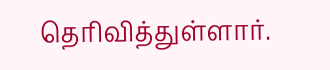தெரிவித்துள்ளார்.